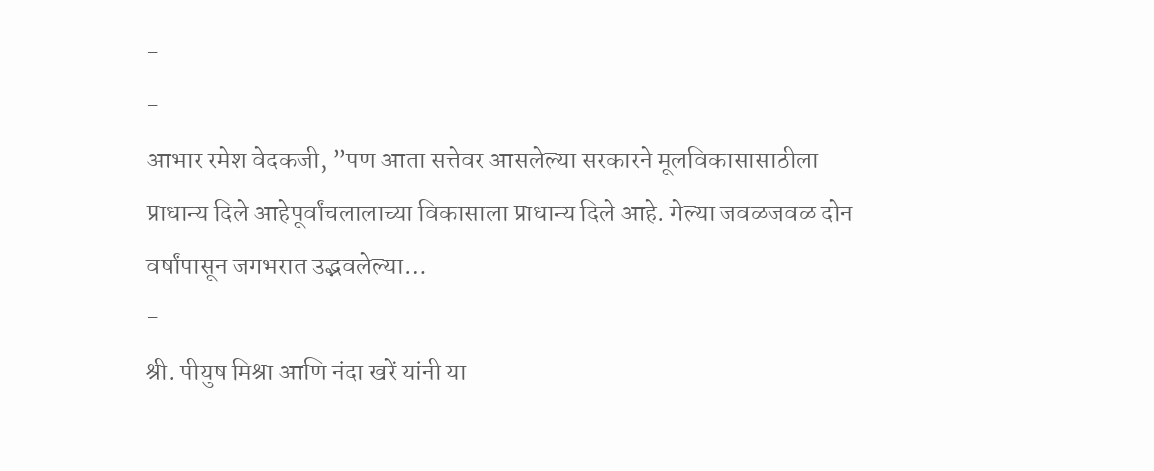-
-
आभार रमेश वेदकजी, ”पण आता सत्तेवर आसलेल्या सरकारने मूलविकासासाठीला प्राधान्य दिले आहेपूर्वांचलालाच्या विकासाला प्राधान्य दिले आहे. गेल्या जवळजवळ दोन वर्षांपासून जगभरात उद्भवलेल्या…
-
श्री. पीयुष मिश्रा आणि नंदा खरें यांनी या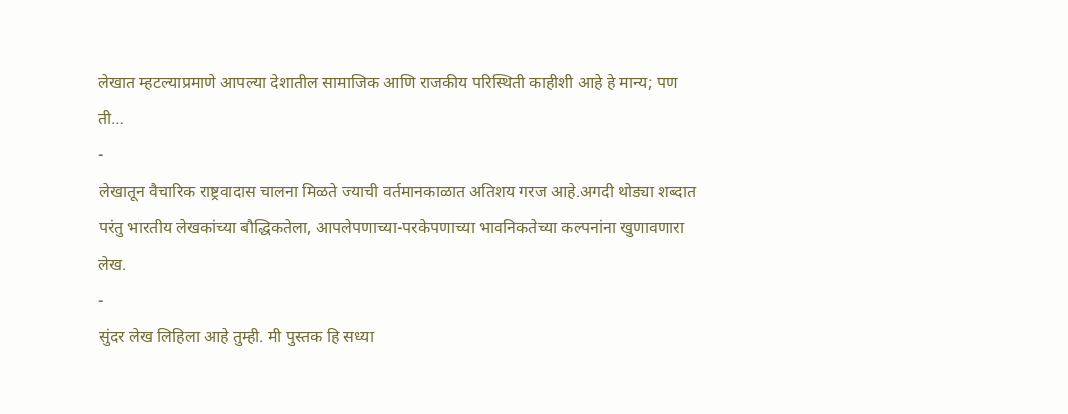लेखात म्हटल्याप्रमाणे आपल्या देशातील सामाजिक आणि राजकीय परिस्थिती काहीशी आहे हे मान्य; पण ती…
-
लेखातून वैचारिक राष्ट्रवादास चालना मिळते ज्याची वर्तमानकाळात अतिशय गरज आहे.अगदी थोड्या शब्दात परंतु भारतीय लेखकांच्या बौद्धिकतेला, आपलेपणाच्या-परकेपणाच्या भावनिकतेच्या कल्पनांना खुणावणारा लेख.
-
सुंदर लेख लिहिला आहे तुम्ही. मी पुस्तक हि सध्या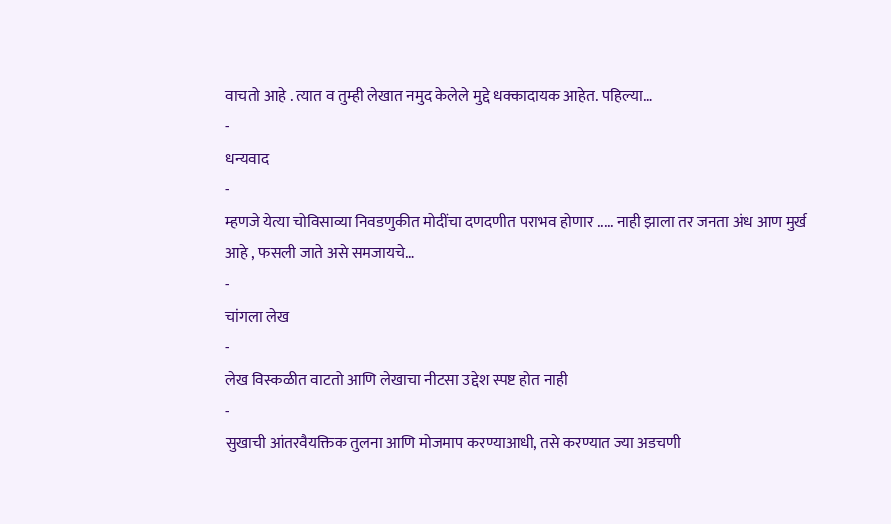वाचतो आहे . त्यात व तुम्ही लेखात नमुद केलेले मुद्दे धक्कादायक आहेत. पहिल्या…
-
धन्यवाद
-
म्हणजे येत्या चोविसाव्या निवडणुकीत मोदींचा दणदणीत पराभव होणार ..... नाही झाला तर जनता अंध आण मुर्ख आहे , फसली जाते असे समजायचे…
-
चांगला लेख
-
लेख विस्कळीत वाटतो आणि लेखाचा नीटसा उद्देश स्पष्ट होत नाही
-
सुखाची आंतरवैयक्तिक तुलना आणि मोजमाप करण्याआधी, तसे करण्यात ज्या अडचणी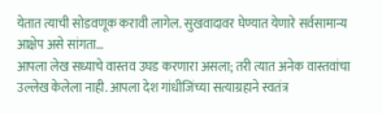येतात त्याची सोडवणूक करावी लागेल. सुखवादावर घेण्यात येणारे सर्वसामान्य आक्षेप असे सांगता…
आपला लेख सध्याचे वास्तव उघड करणारा असला; तरी त्यात अनेक वास्तवांचा उल्लेख केलेला नाही. आपला देश गांधीजिंच्या सत्याग्रहाने स्वतंत्र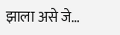झाला असे जे…